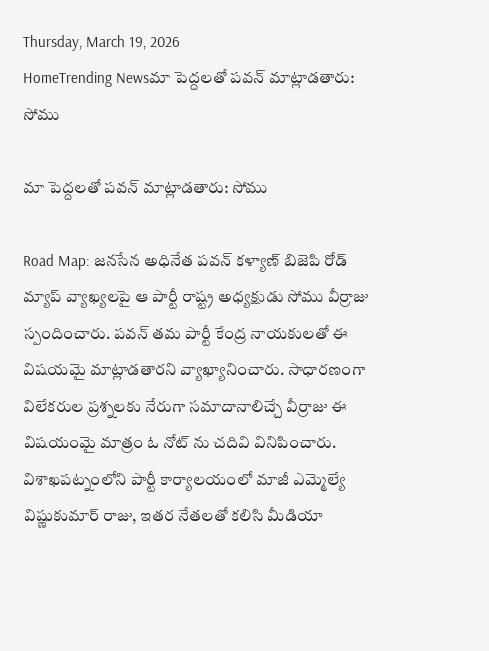Thursday, March 19, 2026
HomeTrending Newsమా పెద్దలతో పవన్ మాట్లాడతారు: సోము

మా పెద్దలతో పవన్ మాట్లాడతారు: సోము

Road Map: జనసేన అధినేత పవన్ కళ్యాణ్ బిజెపి రోడ్ మ్యాప్ వ్యాఖ్యలపై ఆ పార్టీ రాష్ట్ర అధ్యక్షుడు సోము వీర్రాజు స్పందించారు. పవన్ తమ పార్టీ కేంద్ర నాయకులతో ఈ విషయమై మాట్లాడతారని వ్యాఖ్యానించారు. సాధారణంగా విలేకరుల ప్రశ్నలకు నేరుగా సమాదానాలిచ్చే వీర్రాజు ఈ విషయంమై మాత్రం ఓ నోట్ ను చదివి వినిపించారు.  విశాఖపట్నంలోని పార్టీ కార్యాలయంలో మాజీ ఎమ్మెల్యే విష్ణుకుమార్ రాజు, ఇతర నేతలతో కలిసి మీడియా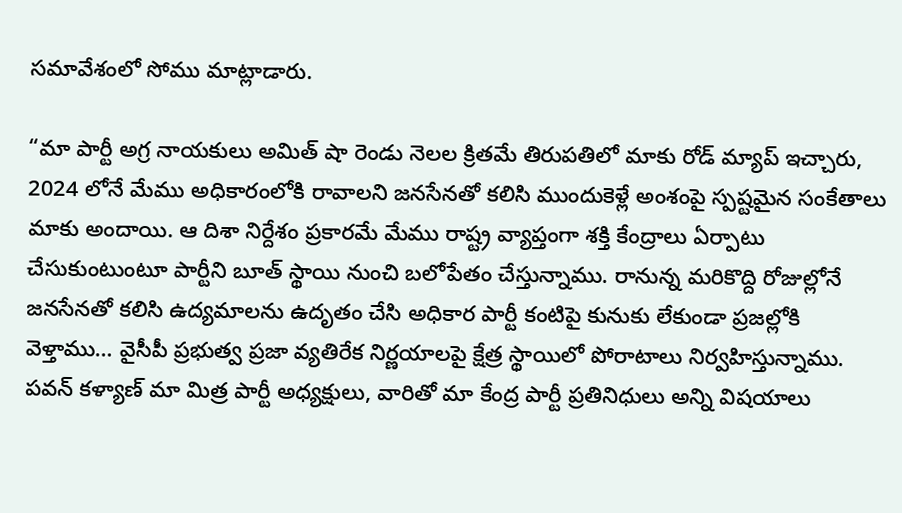సమావేశంలో సోము మాట్లాడారు.

“మా పార్టీ అగ్ర నాయకులు అమిత్ షా రెండు నెలల క్రితమే తిరుపతిలో మాకు రోడ్ మ్యాప్ ఇచ్చారు, 2024 లోనే మేము అధికారంలోకి రావాలని జనసేనతో కలిసి ముందుకెళ్లే అంశంపై స్పష్టమైన సంకేతాలు మాకు అందాయి. ఆ దిశా నిర్దేశం ప్రకారమే మేము రాష్ట్ర వ్యాప్తంగా శక్తి కేంద్రాలు ఏర్పాటు చేసుకుంటుంటూ పార్టీని బూత్ స్థాయి నుంచి బలోపేతం చేస్తున్నాము. రానున్న మరికొద్ది రోజుల్లోనే జనసేనతో కలిసి ఉద్యమాలను ఉదృతం చేసి అధికార పార్టీ కంటిపై కునుకు లేకుండా ప్రజల్లోకి వెళ్తాము… వైసీపీ ప్రభుత్వ ప్రజా వ్యతిరేక నిర్ణయాలపై క్షేత్ర స్థాయిలో పోరాటాలు నిర్వహిస్తున్నాము.  పవన్ కళ్యాణ్ మా మిత్ర పార్టీ అధ్యక్షులు, వారితో మా కేంద్ర పార్టీ ప్రతినిధులు అన్ని విషయాలు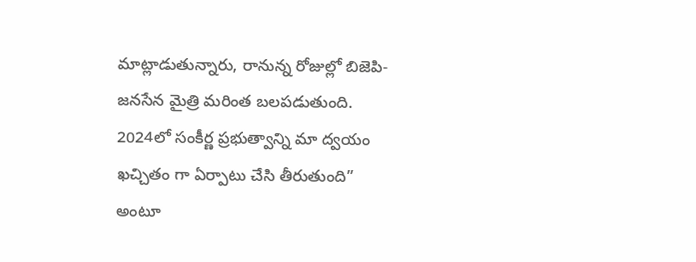మాట్లాడుతున్నారు, రానున్న రోజుల్లో బిజెపి-జనసేన మైత్రి మరింత బలపడుతుంది. 2024లో సంకీర్ణ ప్రభుత్వాన్ని మా ద్వయం ఖచ్చితం గా ఏర్పాటు చేసి తీరుతుంది” అంటూ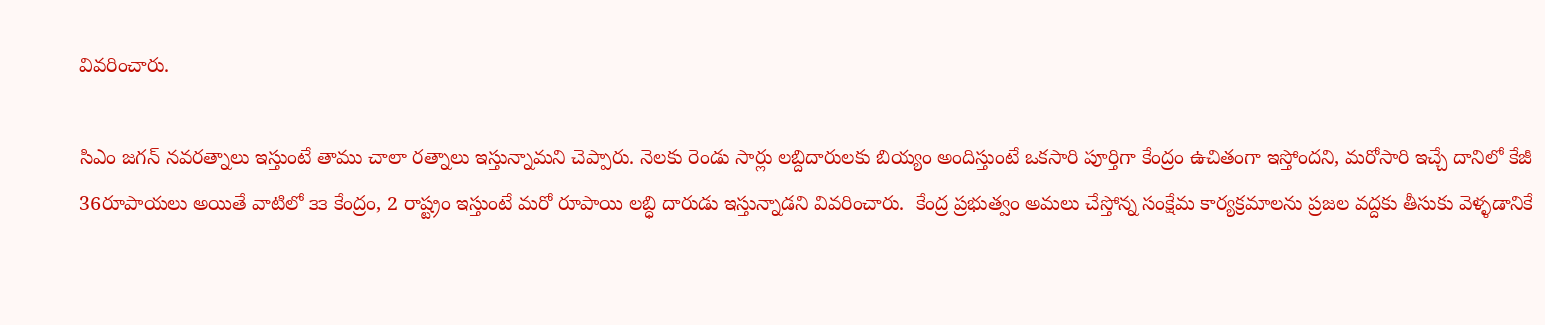వివరించారు.

సిఎం జగన్ నవరత్నాలు ఇస్తుంటే తాము చాలా రత్నాలు ఇస్తున్నామని చెప్పారు. నెలకు రెండు సార్లు లబ్దిదారులకు బియ్యం అందిస్తుంటే ఒకసారి పూర్తిగా కేంద్రం ఉచితంగా ఇస్తోందని, మరోసారి ఇచ్చే దానిలో కేజీ 36రూపాయలు అయితే వాటిలో ౩౩ కేంద్రం, 2 రాష్ట్రం ఇస్తుంటే మరో రూపాయి లబ్ధి దారుడు ఇస్తున్నాడని వివరించారు.  కేంద్ర ప్రభుత్వం అమలు చేస్తోన్న సంక్షేమ కార్యక్రమాలను ప్రజల వద్దకు తీసుకు వెళ్ళడానికే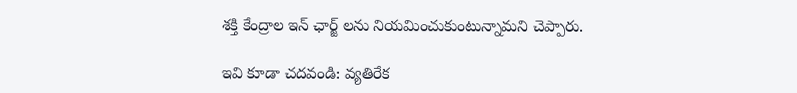శక్తి కేంద్రాల ఇన్ ఛార్జ్ లను నియమించుకుంటున్నామని చెప్పారు.

ఇవి కూడా చదవండి: వ్యతిరేక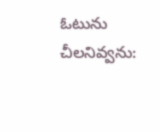ఓటును చీలనివ్వను: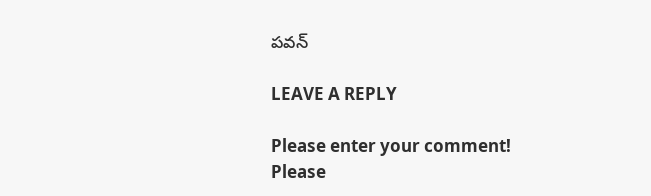పవన్

LEAVE A REPLY

Please enter your comment!
Please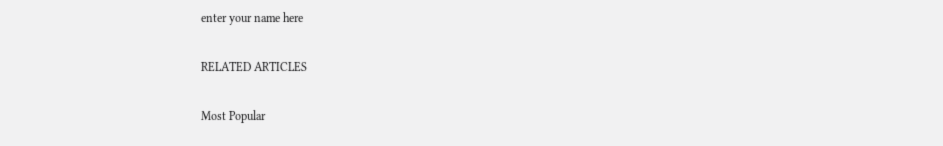enter your name here

RELATED ARTICLES

Most Popular